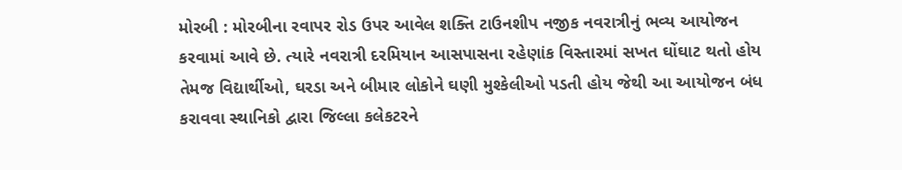મોરબી : મોરબીના રવાપર રોડ ઉપર આવેલ શક્તિ ટાઉનશીપ નજીક નવરાત્રીનું ભવ્ય આયોજન કરવામાં આવે છે. ત્યારે નવરાત્રી દરમિયાન આસપાસના રહેણાંક વિસ્તારમાં સખત ઘોંઘાટ થતો હોય તેમજ વિદ્યાર્થીઓ, ઘરડા અને બીમાર લોકોને ઘણી મુશ્કેલીઓ પડતી હોય જેથી આ આયોજન બંધ કરાવવા સ્થાનિકો દ્વારા જિલ્લા કલેકટરને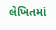લેખિતમાં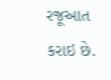રજૂઆત કરાઇ છે.